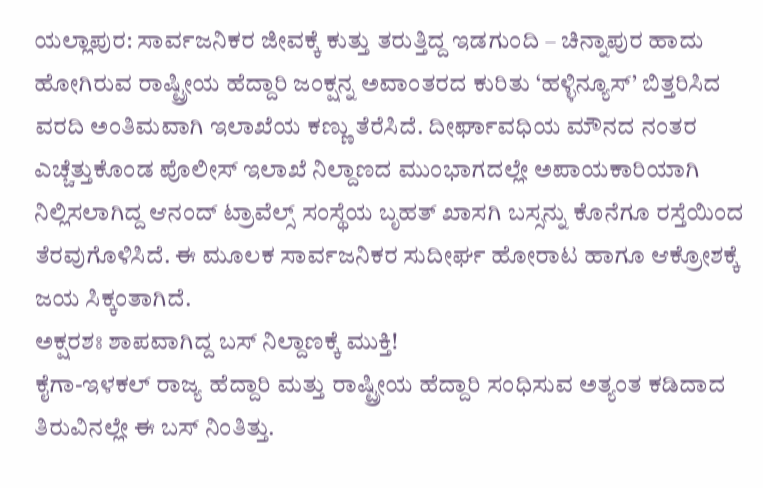ಯಲ್ಲಾಪುರ: ಸಾರ್ವಜನಿಕರ ಜೀವಕ್ಕೆ ಕುತ್ತು ತರುತ್ತಿದ್ದ ಇಡಗುಂದಿ – ಚಿನ್ನಾಪುರ ಹಾದು ಹೋಗಿರುವ ರಾಷ್ಟ್ರೀಯ ಹೆದ್ದಾರಿ ಜಂಕ್ಷನ್ನ ಅವಾಂತರದ ಕುರಿತು ‘ಹಳ್ಳಿನ್ಯೂಸ್’ ಬಿತ್ತರಿಸಿದ ವರದಿ ಅಂತಿಮವಾಗಿ ಇಲಾಖೆಯ ಕಣ್ಣು ತೆರೆಸಿದೆ. ದೀರ್ಘಾವಧಿಯ ಮೌನದ ನಂತರ ಎಚ್ಚೆತ್ತುಕೊಂಡ ಪೊಲೀಸ್ ಇಲಾಖೆ ನಿಲ್ದಾಣದ ಮುಂಭಾಗದಲ್ಲೇ ಅಪಾಯಕಾರಿಯಾಗಿ ನಿಲ್ಲಿಸಲಾಗಿದ್ದ ಆನಂದ್ ಟ್ರಾವೆಲ್ಸ್ ಸಂಸ್ಥೆಯ ಬೃಹತ್ ಖಾಸಗಿ ಬಸ್ಸನ್ನು ಕೊನೆಗೂ ರಸ್ತೆಯಿಂದ ತೆರವುಗೊಳಿಸಿದೆ. ಈ ಮೂಲಕ ಸಾರ್ವಜನಿಕರ ಸುದೀರ್ಘ ಹೋರಾಟ ಹಾಗೂ ಆಕ್ರೋಶಕ್ಕೆ ಜಯ ಸಿಕ್ಕಂತಾಗಿದೆ.
ಅಕ್ಷರಶಃ ಶಾಪವಾಗಿದ್ದ ಬಸ್ ನಿಲ್ದಾಣಕ್ಕೆ ಮುಕ್ತಿ!
ಕೈಗಾ-ಇಳಕಲ್ ರಾಜ್ಯ ಹೆದ್ದಾರಿ ಮತ್ತು ರಾಷ್ಟ್ರೀಯ ಹೆದ್ದಾರಿ ಸಂಧಿಸುವ ಅತ್ಯಂತ ಕಡಿದಾದ ತಿರುವಿನಲ್ಲೇ ಈ ಬಸ್ ನಿಂತಿತ್ತು.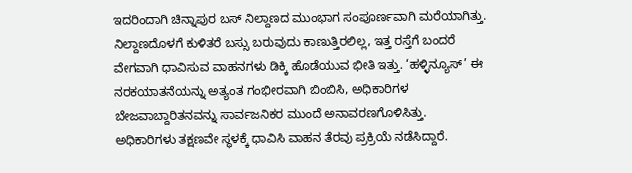ಇದರಿಂದಾಗಿ ಚಿನ್ನಾಪುರ ಬಸ್ ನಿಲ್ದಾಣದ ಮುಂಭಾಗ ಸಂಪೂರ್ಣವಾಗಿ ಮರೆಯಾಗಿತ್ತು. ನಿಲ್ದಾಣದೊಳಗೆ ಕುಳಿತರೆ ಬಸ್ಸು ಬರುವುದು ಕಾಣುತ್ತಿರಲಿಲ್ಲ, ಇತ್ತ ರಸ್ತೆಗೆ ಬಂದರೆ ವೇಗವಾಗಿ ಧಾವಿಸುವ ವಾಹನಗಳು ಡಿಕ್ಕಿ ಹೊಡೆಯುವ ಭೀತಿ ಇತ್ತು. ‘ಹಳ್ಳಿನ್ಯೂಸ್’ ಈ ನರಕಯಾತನೆಯನ್ನು ಅತ್ಯಂತ ಗಂಭೀರವಾಗಿ ಬಿಂಬಿಸಿ, ಅಧಿಕಾರಿಗಳ ಬೇಜವಾಬ್ದಾರಿತನವನ್ನು ಸಾರ್ವಜನಿಕರ ಮುಂದೆ ಅನಾವರಣಗೊಳಿಸಿತ್ತು.
ಅಧಿಕಾರಿಗಳು ತಕ್ಷಣವೇ ಸ್ಥಳಕ್ಕೆ ಧಾವಿಸಿ ವಾಹನ ತೆರವು ಪ್ರಕ್ರಿಯೆ ನಡೆಸಿದ್ದಾರೆ.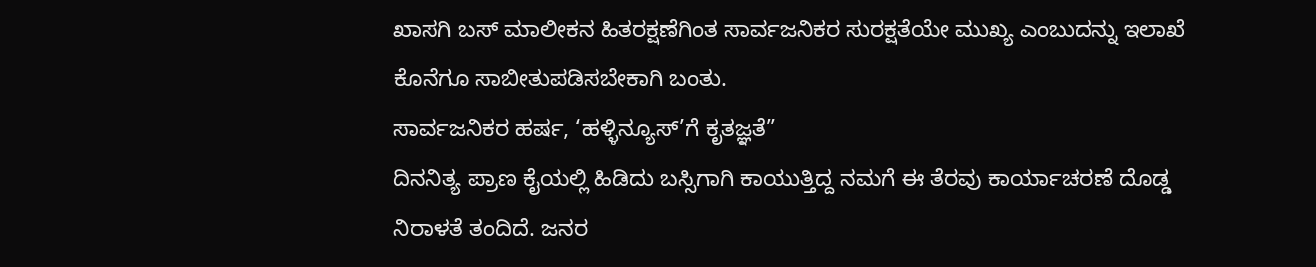ಖಾಸಗಿ ಬಸ್ ಮಾಲೀಕನ ಹಿತರಕ್ಷಣೆಗಿಂತ ಸಾರ್ವಜನಿಕರ ಸುರಕ್ಷತೆಯೇ ಮುಖ್ಯ ಎಂಬುದನ್ನು ಇಲಾಖೆ ಕೊನೆಗೂ ಸಾಬೀತುಪಡಿಸಬೇಕಾಗಿ ಬಂತು.
ಸಾರ್ವಜನಿಕರ ಹರ್ಷ, ‘ಹಳ್ಳಿನ್ಯೂಸ್’ಗೆ ಕೃತಜ್ಞತೆ”
ದಿನನಿತ್ಯ ಪ್ರಾಣ ಕೈಯಲ್ಲಿ ಹಿಡಿದು ಬಸ್ಸಿಗಾಗಿ ಕಾಯುತ್ತಿದ್ದ ನಮಗೆ ಈ ತೆರವು ಕಾರ್ಯಾಚರಣೆ ದೊಡ್ಡ ನಿರಾಳತೆ ತಂದಿದೆ. ಜನರ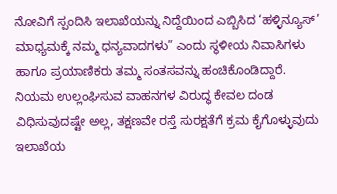ನೋವಿಗೆ ಸ್ಪಂದಿಸಿ ಇಲಾಖೆಯನ್ನು ನಿದ್ದೆಯಿಂದ ಎಬ್ಬಿಸಿದ ‘ಹಳ್ಳಿನ್ಯೂಸ್’ ಮಾಧ್ಯಮಕ್ಕೆ ನಮ್ಮ ಧನ್ಯವಾದಗಳು” ಎಂದು ಸ್ಥಳೀಯ ನಿವಾಸಿಗಳು ಹಾಗೂ ಪ್ರಯಾಣಿಕರು ತಮ್ಮ ಸಂತಸವನ್ನು ಹಂಚಿಕೊಂಡಿದ್ದಾರೆ. ನಿಯಮ ಉಲ್ಲಂಘಿಸುವ ವಾಹನಗಳ ವಿರುದ್ಧ ಕೇವಲ ದಂಡ ವಿಧಿಸುವುದಷ್ಟೇ ಅಲ್ಲ, ತಕ್ಷಣವೇ ರಸ್ತೆ ಸುರಕ್ಷತೆಗೆ ಕ್ರಮ ಕೈಗೊಳ್ಳುವುದು ಇಲಾಖೆಯ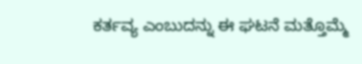ಕರ್ತವ್ಯ ಎಂಬುದನ್ನು ಈ ಘಟನೆ ಮತ್ತೊಮ್ಮೆ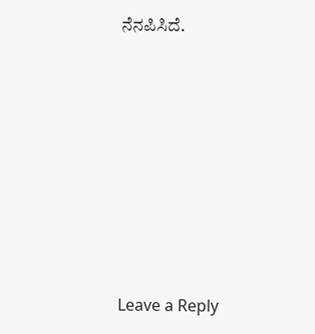ನೆನಪಿಸಿದೆ.













Leave a Reply